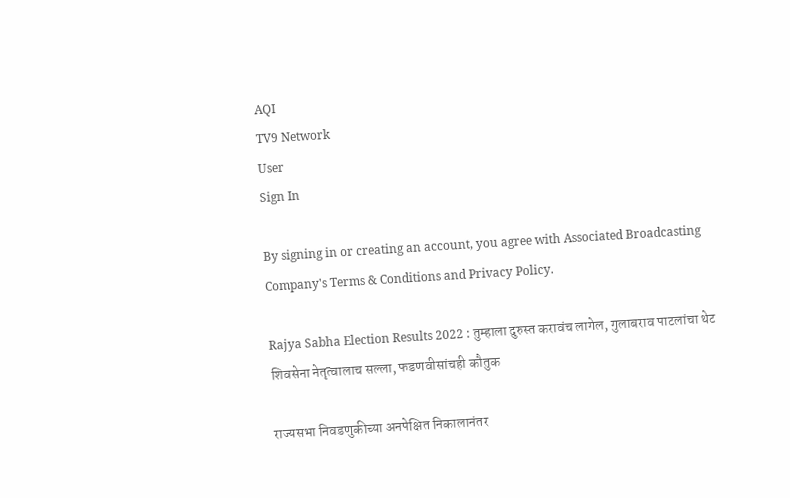AQI
TV9 Network
User
Sign In

By signing in or creating an account, you agree with Associated Broadcasting Company's Terms & Conditions and Privacy Policy.

Rajya Sabha Election Results 2022 : तुम्हाला दुरुस्त करावंच लागेल, गुलाबराव पाटलांचा थेट शिवसेना नेतृत्वालाच सल्ला, फडणवीसांचही कौतुक

राज्यसभा निवडणुकीच्या अनपेक्षित निकालानंतर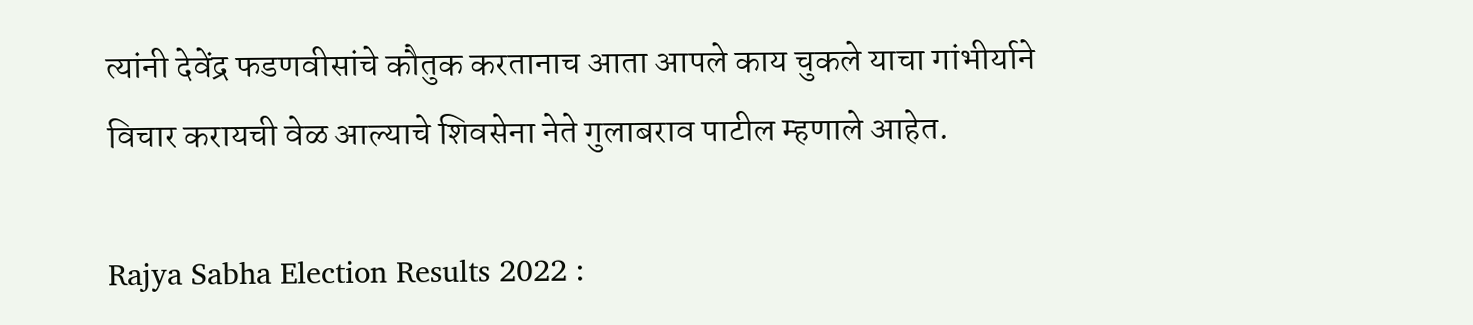त्यांनी देवेंद्र फडणवीसांचे कौतुक करतानाच आता आपले काय चुकले याचा गांभीर्याने विचार करायची वेळ आल्याचे शिवसेना नेते गुलाबराव पाटील म्हणाले आहेत.

Rajya Sabha Election Results 2022 :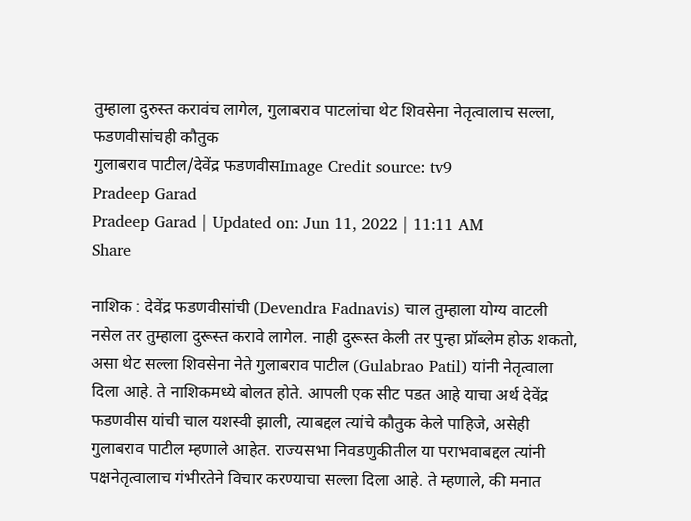तुम्हाला दुरुस्त करावंच लागेल, गुलाबराव पाटलांचा थेट शिवसेना नेतृत्वालाच सल्ला, फडणवीसांचही कौतुक
गुलाबराव पाटील/देवेंद्र फडणवीसImage Credit source: tv9
Pradeep Garad
Pradeep Garad | Updated on: Jun 11, 2022 | 11:11 AM
Share

नाशिक : देवेंद्र फडणवीसांची (Devendra Fadnavis) चाल तुम्हाला योग्य वाटली नसेल तर तुम्हाला दुरूस्त करावे लागेल. नाही दुरूस्त केली तर पुन्हा प्रॉब्लेम होऊ शकतो, असा थेट सल्ला शिवसेना नेते गुलाबराव पाटील (Gulabrao Patil) यांनी नेतृत्वाला दिला आहे. ते नाशिकमध्ये बोलत होते. आपली एक सीट पडत आहे याचा अर्थ देवेंद्र फडणवीस यांची चाल यशस्वी झाली, त्याबद्दल त्यांचे कौतुक केले पाहिजे, असेही गुलाबराव पाटील म्हणाले आहेत. राज्यसभा निवडणुकीतील या पराभवाबद्दल त्यांनी पक्षनेतृत्वालाच गंभीरतेने विचार करण्याचा सल्ला दिला आहे. ते म्हणाले, की मनात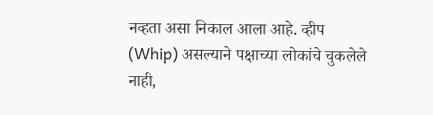नव्हता असा निकाल आला आहे. व्हीप (Whip) असल्याने पक्षाच्या लोकांचे चुकलेले नाही,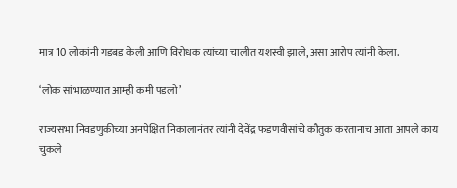मात्र 10 लोकांनी गडबड केली आणि विरोधक त्यांच्या चालीत यशस्वी झाले, असा आरोप त्यांनी केला.

‘लोक सांभाळण्यात आम्ही कमी पडलो’

राज्यसभा निवडणुकीच्या अनपेक्षित निकालानंतर त्यांनी देवेंद्र फडणवीसांचे कौतुक करतानाच आता आपले काय चुकले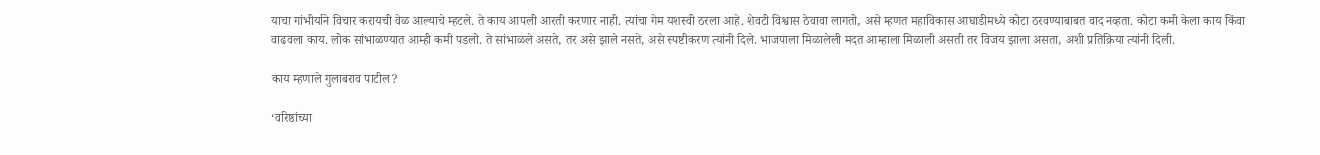याचा गांभीर्याने विचार करायची वेळ आल्याचे म्हटले. ते काय आपली आरती करणार नाही. त्यांचा गेम यशस्वी ठरला आहे. शेवटी विश्वास ठेवावा लागतो, असे म्हणत महाविकास आघाडीमध्ये कोटा ठरवण्याबाबत वाद नव्हता. कोटा कमी केला काय किंवा वाढवला काय. लोक सांभाळण्यात आम्ही कमी पडलो. ते सांभाळले असते, तर असे झाले नसते, असे स्पष्टीकरण त्यांनी दिले. भाजपाला मिळालेली मदत आम्हाला मिळाली असती तर विजय झाला असता, अशी प्रतिक्रिया त्यांनी दिली.

काय म्हणाले गुलाबराव पाटील?

‘वरिष्ठांच्या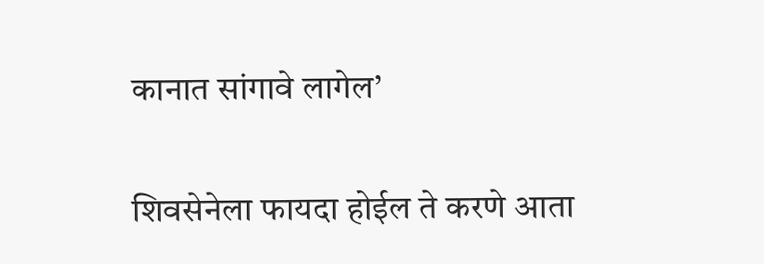कानात सांगावे लागेल’

शिवसेनेला फायदा होईल ते करणे आता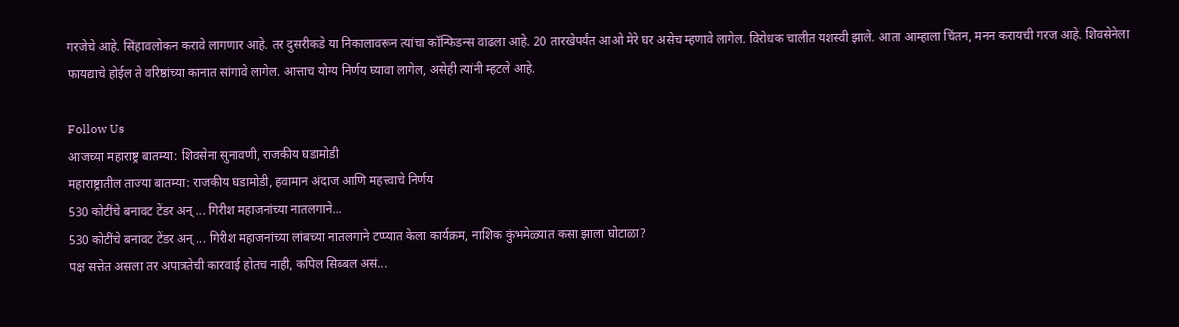गरजेचे आहे. सिंहावलोकन करावे लागणार आहे. तर दुसरीकडे या निकालावरून त्यांचा कॉन्फिडन्स वाढला आहे. 20 तारखेपर्यंत आओ मेरे घर असेच म्हणावे लागेल. विरोधक चालीत यशस्वी झाले. आता आम्हाला चिंतन, मनन करायची गरज आहे. शिवसेनेला फायद्याचे होईल ते वरिष्ठांच्या कानात सांगावे लागेल. आत्ताच योग्य निर्णय घ्यावा लागेल, असेही त्यांनी म्हटले आहे.

Follow Us
आजच्या महाराष्ट्र बातम्या: शिवसेना सुनावणी, राजकीय घडामोडी
महाराष्ट्रातील ताज्या बातम्या: राजकीय घडामोडी, हवामान अंदाज आणि महत्त्वाचे निर्णय
530 कोटींचे बनावट टेंडर अन् ... गिरीश महाजनांच्या नातलगाने...
530 कोटींचे बनावट टेंडर अन् ... गिरीश महाजनांच्या लांबच्या नातलगाने टप्प्यात केला कार्यक्रम, नाशिक कुंभमेळ्यात कसा झाला घोटाळा?
पक्ष सत्तेत असला तर अपात्रतेची कारवाई होतच नाही, कपिल सिब्बल असं...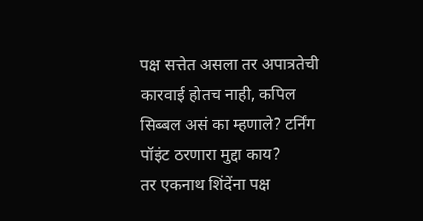पक्ष सत्तेत असला तर अपात्रतेची कारवाई होतच नाही, कपिल सिब्बल असं का म्हणाले? टर्निंग पॉइंट ठरणारा मुद्दा काय?
तर एकनाथ शिंदेंना पक्ष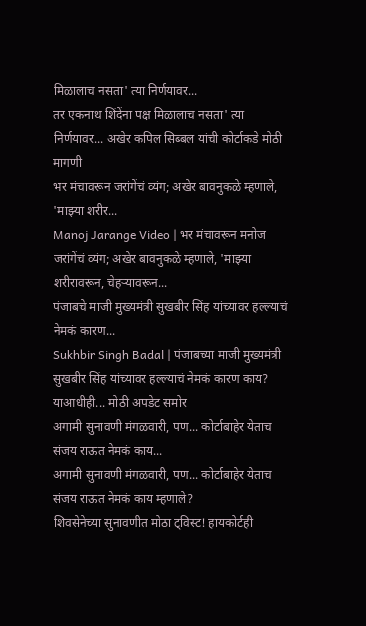मिळालाच नसता' त्या निर्णयावर...
तर एकनाथ शिंदेंना पक्ष मिळालाच नसता' त्या निर्णयावर... अखेर कपिल सिब्बल यांची कोर्टाकडे मोठी मागणी
भर मंचावरून जरांगेंचं व्यंग; अखेर बावनुकळे म्हणाले, 'माझ्या शरीर...
Manoj Jarange Video | भर मंचावरून मनोज जरांगेंचं व्यंग; अखेर बावनुकळे म्हणाले, 'माझ्या शरीरावरून, चेहऱ्यावरून...
पंजाबचे माजी मुख्यमंत्री सुखबीर सिंह यांच्यावर हल्ल्याचं नेमकं कारण...
Sukhbir Singh Badal | पंजाबच्या माजी मुख्यमंत्री सुखबीर सिंह यांच्यावर हल्ल्याचं नेमकं कारण काय? याआधीही... मोठी अपडेट समोर
अगामी सुनावणी मंगळवारी, पण... कोर्टाबाहेर येताच संजय राऊत नेमकं काय...
अगामी सुनावणी मंगळवारी, पण... कोर्टाबाहेर येताच संजय राऊत नेमकं काय म्हणाले?
शिवसेनेच्या सुनावणीत मोठा ट्विस्ट! हायकोर्टही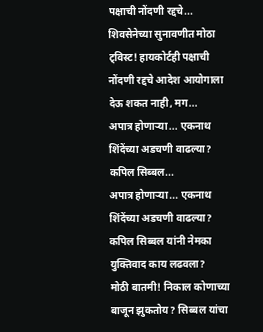पक्षाची नोंदणी रद्दचे...
शिवसेनेच्या सुनावणीत मोठा ट्विस्ट! हायकोर्टही पक्षाची नोंदणी रद्दचे आदेश आयोगाला देऊ शकत नाही, मग...
अपात्र होणाऱ्या... एकनाथ शिंदेंच्या अडचणी वाढल्या? कपिल सिब्बल...
अपात्र होणाऱ्या... एकनाथ शिंदेंच्या अडचणी वाढल्या? कपिल सिब्बल यांनी नेमका युक्तिवाद काय लढवला?
मोठी बातमी! निकाल कोणाच्या बाजून झुकतोय? सिब्बल यांचा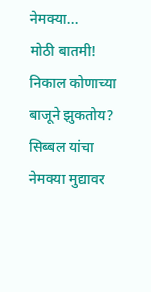नेमक्या...
मोठी बातमी! निकाल कोणाच्या बाजूने झुकतोय? सिब्बल यांचा नेमक्या मुद्यावर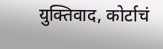युक्तिवाद, कोर्टाचं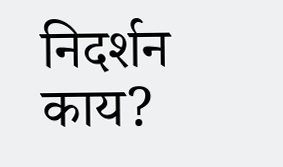निदर्शन काय?